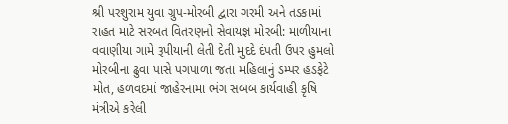શ્રી પરશુરામ યુવા ગ્રુપ-મોરબી દ્વારા ગરમી અને તડકામાં રાહત માટે સરબત વિતરણનો સેવાયજ્ઞ મોરબી: માળીયાના વવાણીયા ગામે રૂપીયાની લેતી દેતી મુદદે દંપતી ઉપર હુમલો મોરબીના ઢુવા પાસે પગપાળા જતા મહિલાનું ડમ્પર હડફેટે મોત, હળવદમાં જાહેરનામા ભંગ સબબ કાર્યવાહી કૃષિ મંત્રીએ કરેલી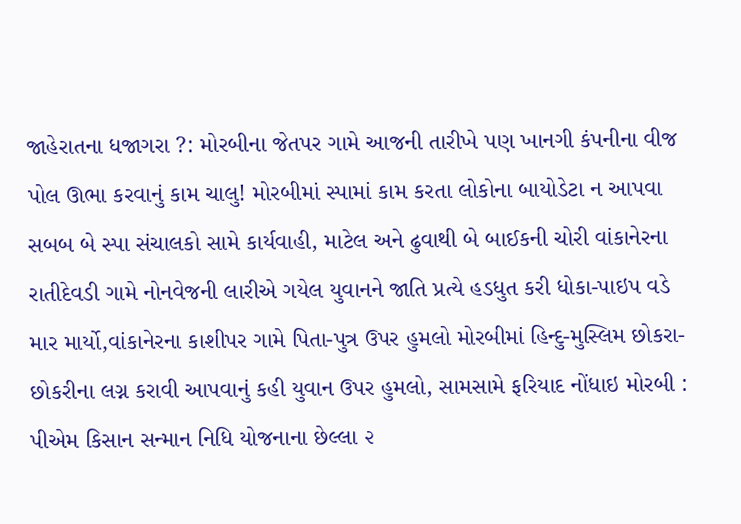જાહેરાતના ધજાગરા ?: મોરબીના જેતપર ગામે આજની તારીખે પણ ખાનગી કંપનીના વીજ પોલ ઊભા કરવાનું કામ ચાલુ! મોરબીમાં સ્પામાં કામ કરતા લોકોના બાયોડેટા ન આપવા સબબ બે સ્પા સંચાલકો સામે કાર્યવાહી, માટેલ અને ઢુવાથી બે બાઈકની ચોરી વાંકાનેરના રાતીદેવડી ગામે નોનવેજની લારીએ ગયેલ યુવાનને જાતિ પ્રત્યે હડધુત કરી ધોકા-પાઇપ વડે માર માર્યો,વાંકાનેરના કાશીપર ગામે પિતા-પુત્ર ઉપર હુમલો મોરબીમાં હિન્દુ-મુસ્લિમ છોકરા-છોકરીના લગ્ન કરાવી આપવાનું કહી યુવાન ઉપર હુમલો, સામસામે ફરિયાદ નોંધાઇ મોરબી : પીએમ કિસાન સન્માન નિધિ યોજનાના છેલ્લા ૨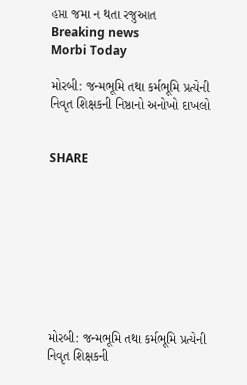હપ્તા જમા ન થતા રજુઆત
Breaking news
Morbi Today

મોરબી: જન્મભૂમિ તથા કર્મભૂમિ પ્રત્યેની નિવૃત શિક્ષકની નિષ્ઠાનો અનોખો દાખલો


SHARE









મોરબી: જન્મભૂમિ તથા કર્મભૂમિ પ્રત્યેની નિવૃત શિક્ષકની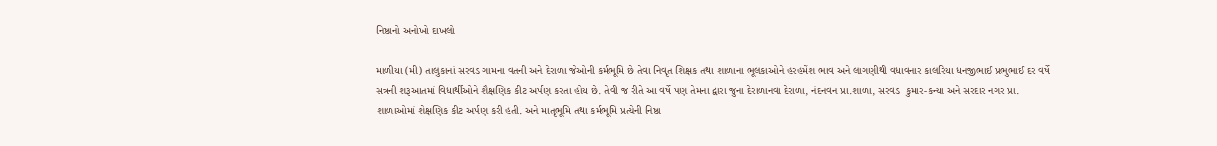નિષ્ઠાનો અનોખો દાખલો

માળીયા (મી) તાલુકાનાં સરવડ ગામના વતની અને દેરાળા જેઓની કર્મભૂમિ છે તેવા નિવૃત શિક્ષક તથા શાળાના ભૂલકાઓને હરહમેંશ ભાવ અને લાગણીથી વધાવનાર કાલરિયા ધનજીભાઈ પ્રભુભાઈ દર વર્ષે સત્રની શરૂઆતમાં વિધાર્થીઓને શૈક્ષણિક કીટ અર્પણ કરતા હોય છે. તેવી જ રીતે આ વર્ષે પણ તેમના દ્વારા જુના દેરાળાનવા દેરાળા, નંદનવન પ્રા.શાળા, સરવડ  કુમાર-કન્યા અને સરદાર નગર પ્રા. શાળાઓમાં શેક્ષણિક કીટ અર્પણ કરી હતી. અને માતૃભૂમિ તથા કર્મભૂમિ પ્રત્યેની નિષ્ઠા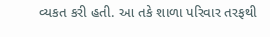વ્યકત કરી હતી. આ તકે શાળા પરિવાર તરફથી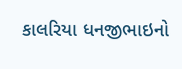કાલરિયા ધનજીભાઇનો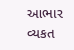આભાર વ્યકત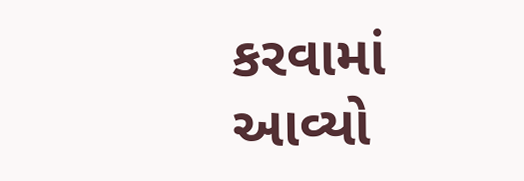કરવામાં આવ્યો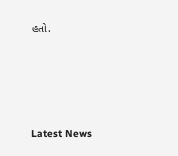હતો.






Latest News